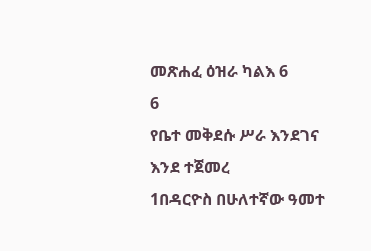መጽሐፈ ዕዝራ ካልእ 6
6
የቤተ መቅደሱ ሥራ እንደገና እንደ ተጀመረ
1በዳርዮስ በሁለተኛው ዓመተ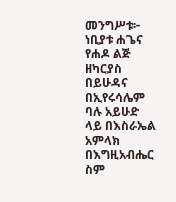መንግሥቱ፦ ነቢያቱ ሐጌና የሐዶ ልጅ ዘካርያስ በይሁዳና በኢየሩሳሌም ባሉ አይሁድ ላይ በእስራኤል አምላክ በእግዚአብሔር ስም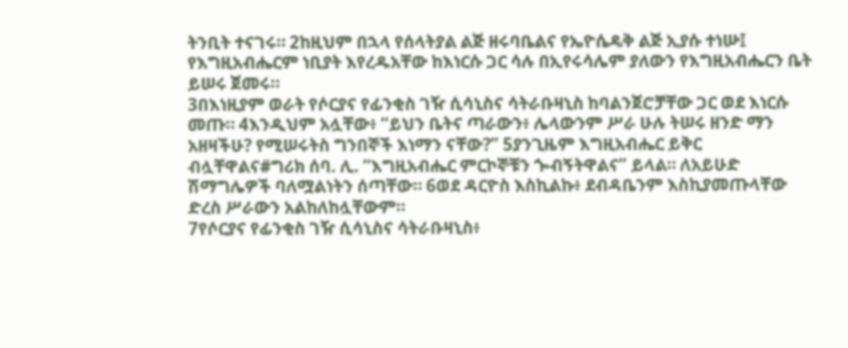ትንቢት ተናገሩ። 2ከዚህም በኋላ የሰላትያል ልጅ ዘሩባቤልና የኤዮሴዴቅ ልጅ ኢያሱ ተነሡ፤ የእግዚአብሔርም ነቢያት እየረዱአቸው ከእነርሱ ጋር ሳሉ በኢየሩሳሌም ያለውን የእግዚአብሔርን ቤት ይሠሩ ጀመሩ።
3በእነዚያም ወራት የሶርያና የፊንቂስ ገዥ ሲሳኒስና ሳትራቡዛኒስ ከባልንጀሮቻቸው ጋር ወደ እነርሱ መጡ። 4እንዲህም አሏቸው፥ “ይህን ቤትና ጣራውን፥ ሌላውንም ሥራ ሁሉ ትሠሩ ዘንድ ማን አዘዛችሁ? የሚሠሩትስ ግንበኞች እነማን ናቸው?” 5ያንጊዜም እግዚአብሔር ይቅር ብሏቸዋልና#ግሪክ ሰባ. ሊ. “እግዚአብሔር ምርኮኞቹን ጐብኝትዋልና” ይላል። ለአይሁድ ሽማግሌዎች ባለሟልነትን ሰጣቸው። 6ወደ ዳርዮስ እስኪልኩ፥ ደብዳቤንም እስኪያመጡላቸው ድረስ ሥራውን አልከለከሏቸውም።
7የሶርያና የፊንቂስ ገዥ ሲሳኒስና ሳትራቡዛኒስ፥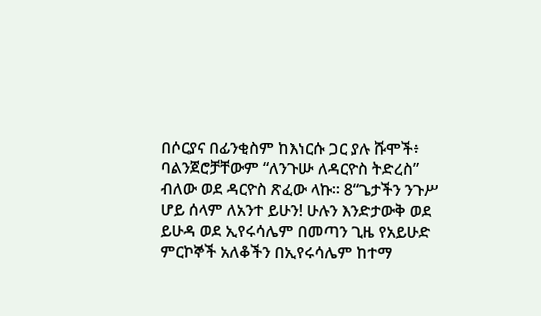በሶርያና በፊንቂስም ከእነርሱ ጋር ያሉ ሹሞች፥ ባልንጀሮቻቸውም “ለንጉሡ ለዳርዮስ ትድረስ” ብለው ወደ ዳርዮስ ጽፈው ላኩ። 8“ጌታችን ንጉሥ ሆይ ሰላም ለአንተ ይሁን! ሁሉን እንድታውቅ ወደ ይሁዳ ወደ ኢየሩሳሌም በመጣን ጊዜ የአይሁድ ምርኮኞች አለቆችን በኢየሩሳሌም ከተማ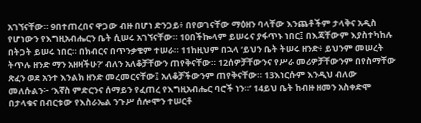አገኘናቸው። 9በተጠረበና ዋጋው ብዙ በሆነ ድንጋይ፥ በየወገናቸው ማዕዘን ባላቸው እንጨቶችም ታላቅና አዲስ የሆነውን የእግዚአብሔርን ቤት ሲሠሩ አገኘናቸው። 10በችኰላም ይሠሩና ያፋጥኑ ነበር፤ በእጃቸውም እያስተካከሉ በትጋት ይሠሩ ነበር። በክብርና በጥንቃቄም ተሠራ። 11ከዚህም በኋላ ‘ይህን ቤት ትሠሩ ዘንድ፥ ይህንም መሠረት ትጥሉ ዘንድ ማን አዘዛችሁ?’ ብለን አለቆቻቸውን ጠየቅናቸው። 12ሰዎቻቸውንና የሥራ መሪዎቻቸውንም በየስማቸው ጽፈን ወደ አንተ እንልክ ዘንድ መረመርናቸው፤ አለቆቻችውንም ጠየቅናቸው። 13እነርሱም እንዲህ ብለው መለሱልን፦ ‘እኛስ ምድርንና ሰማይን የፈጠረ የእግዚአብሔር ባሮች ነን።’ 14ይህ ቤት ከብዙ ዘመን አስቀድሞ በታላቁና በብርቱው የእስራኤል ንጉሥ ሰሎሞን ተሠርቶ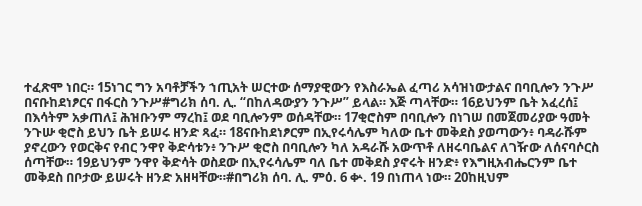ተፈጽሞ ነበር። 15ነገር ግን አባቶቻችን ኀጢአት ሠርተው ሰማያዊውን የእስራኤል ፈጣሪ አሳዝነውታልና በባቢሎን ንጉሥ በናቡከደነፆርና በፋርስ ንጉሥ#ግሪክ ሰባ. ሊ. “በከለዳውያን ንጉሥ” ይላል። እጅ ጣላቸው። 16ይህንም ቤት አፈረሰ፤ በእሳትም አቃጠለ፤ ሕዝቡንም ማረከ፤ ወደ ባቢሎንም ወሰዳቸው። 17ቂሮስም በባቢሎን በነገሠ በመጀመሪያው ዓመት ንጉሡ ቂሮስ ይህን ቤት ይሠሩ ዘንድ ጻፈ። 18ናቡከደነፆርም በኢየሩሳሌም ካለው ቤተ መቅደስ ያወጣውን፥ ባዳራሹም ያኖረውን የወርቅና የብር ንዋየ ቅድሳቱን፥ ንጉሥ ቂሮስ በባቢሎን ካለ አዳራሹ አውጥቶ ለዘሩባቤልና ለገዥው ለሰናባሶርስ ሰጣቸው። 19ይህንም ንዋየ ቅድሳት ወስደው በኢየሩሳሌም ባለ ቤተ መቅደስ ያኖሩት ዘንድ፥ የእግዚአብሔርንም ቤተ መቅደስ በቦታው ይሠሩት ዘንድ አዘዛቸው።#በግሪክ ሰባ. ሊ. ምዕ. 6 ቍ. 19 በነጠላ ነው። 20ከዚህም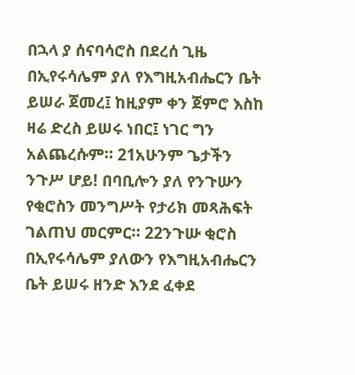በኋላ ያ ሰናባሳሮስ በደረሰ ጊዜ በኢየሩሳሌም ያለ የእግዚአብሔርን ቤት ይሠራ ጀመረ፤ ከዚያም ቀን ጀምሮ እስከ ዛሬ ድረስ ይሠሩ ነበር፤ ነገር ግን አልጨረሱም። 21አሁንም ጌታችን ንጉሥ ሆይ! በባቢሎን ያለ የንጉሡን የቂሮስን መንግሥት የታሪክ መጻሕፍት ገልጠህ መርምር። 22ንጉሡ ቂሮስ በኢየሩሳሌም ያለውን የእግዚአብሔርን ቤት ይሠሩ ዘንድ እንደ ፈቀደ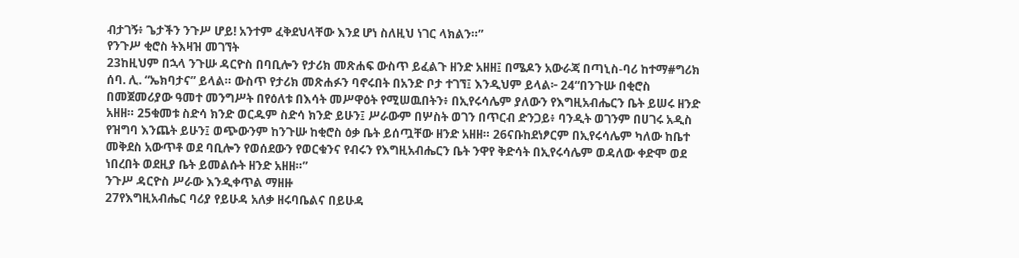ብታገኝ፥ ጌታችን ንጉሥ ሆይ! አንተም ፈቅደህላቸው እንደ ሆነ ስለዚህ ነገር ላክልን።”
የንጉሥ ቂሮስ ትእዛዝ መገኘት
23ከዚህም በኋላ ንጉሡ ዳርዮስ በባቢሎን የታሪክ መጽሐፍ ውስጥ ይፈልጉ ዘንድ አዘዘ፤ በሜዶን አውራጃ በጣኒስ-ባሪ ከተማ#ግሪክ ሰባ. ሊ. “ኤክባታና” ይላል። ውስጥ የታሪክ መጽሐፉን ባኖሩበት በአንድ ቦታ ተገኘ፤ እንዲህም ይላል፦ 24“በንጉሡ በቂሮስ በመጀመሪያው ዓመተ መንግሥት በየዕለቱ በእሳት መሥዋዕት የሚሠዉበትን፥ በኢየሩሳሌም ያለውን የእግዚአብሔርን ቤት ይሠሩ ዘንድ አዘዘ። 25ቁመቱ ስድሳ ክንድ ወርዱም ስድሳ ክንድ ይሁን፤ ሥራውም በሦስት ወገን በጥርብ ድንጋይ፥ ባንዲት ወገንም በሀገሩ አዲስ የዝግባ እንጨት ይሁን፤ ወጭውንም ከንጉሡ ከቂሮስ ዕቃ ቤት ይሰጧቸው ዘንድ አዘዘ። 26ናቡከደነፆርም በኢየሩሳሌም ካለው ከቤተ መቅደስ አውጥቶ ወደ ባቢሎን የወሰደውን የወርቁንና የብሩን የእግዚአብሔርን ቤት ንዋየ ቅድሳት በኢየሩሳሌም ወዳለው ቀድሞ ወደ ነበረበት ወደዚያ ቤት ይመልሱት ዘንድ አዘዘ።”
ንጉሥ ዳርዮስ ሥራው እንዲቀጥል ማዘዙ
27የእግዚአብሔር ባሪያ የይሁዳ አለቃ ዘሩባቤልና በይሁዳ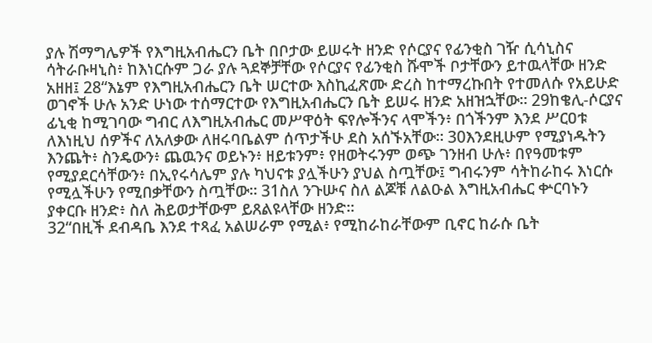ያሉ ሽማግሌዎች የእግዚአብሔርን ቤት በቦታው ይሠሩት ዘንድ የሶርያና የፊንቂስ ገዥ ሲሳኒስና ሳትራቡዛኒስ፥ ከእነርሱም ጋራ ያሉ ጓደኞቻቸው የሶርያና የፊንቂስ ሹሞች ቦታቸውን ይተዉላቸው ዘንድ አዘዘ፤ 28“እኔም የእግዚአብሔርን ቤት ሠርተው እስኪፈጽሙ ድረስ ከተማረኩበት የተመለሱ የአይሁድ ወገኖች ሁሉ አንድ ሁነው ተሰማርተው የእግዚአብሔርን ቤት ይሠሩ ዘንድ አዘዝኋቸው። 29ከቄሊ-ሶርያና ፊኒቂ ከሚገባው ግብር ለእግዚአብሔር መሥዋዕት ፍየሎችንና ላሞችን፥ በጎችንም እንደ ሥርዐቱ ለእነዚህ ሰዎችና ለአለቃው ለዘሩባቤልም ሰጥታችሁ ደስ አሰኙአቸው። 30እንደዚሁም የሚያነዱትን እንጨት፥ ስንዴውን፥ ጨዉንና ወይኑን፥ ዘይቱንም፥ የዘወትሩንም ወጭ ገንዘብ ሁሉ፥ በየዓመቱም የሚያደርሳቸውን፥ በኢየሩሳሌም ያሉ ካህናቱ ያሏችሁን ያህል ስጧቸው፤ ግብሩንም ሳትከራከሩ እነርሱ የሚሏችሁን የሚበቃቸውን ስጧቸው። 31ስለ ንጉሡና ስለ ልጆቹ ለልዑል እግዚአብሔር ቍርባኑን ያቀርቡ ዘንድ፥ ስለ ሕይወታቸውም ይጸልዩላቸው ዘንድ።
32“በዚች ደብዳቤ እንደ ተጻፈ አልሠራም የሚል፥ የሚከራከራቸውም ቢኖር ከራሱ ቤት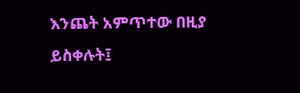እንጨት አምጥተው በዚያ ይስቀሉት፤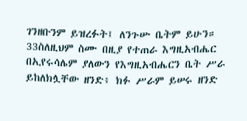ገንዘቡንም ይዝረፉት፤ ለንጉሡ ቤትም ይሁን። 33ስለዚህም ስሙ በዚያ የተጠራ እግዚአብሔር በኢየሩሳሌም ያለውን የእግዚአብሔርን ቤት ሥራ ይከለክሏቸው ዘንድ፥ ክፉ ሥራም ይሠሩ ዘንድ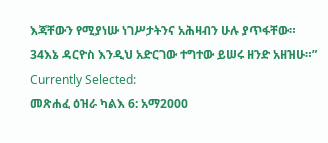እጃቸውን የሚያነሡ ነገሥታትንና አሕዛብን ሁሉ ያጥፋቸው። 34እኔ ዳርዮስ እንዲህ አድርገው ተግተው ይሠሩ ዘንድ አዘዝሁ።”
Currently Selected:
መጽሐፈ ዕዝራ ካልእ 6: አማ2000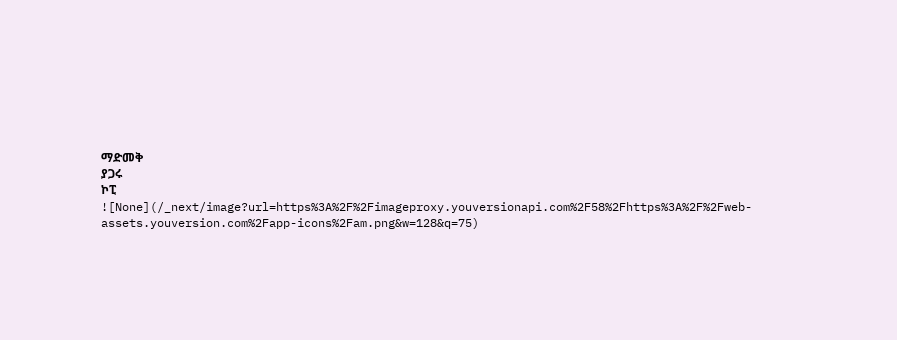ማድመቅ
ያጋሩ
ኮፒ
![None](/_next/image?url=https%3A%2F%2Fimageproxy.youversionapi.com%2F58%2Fhttps%3A%2F%2Fweb-assets.youversion.com%2Fapp-icons%2Fam.png&w=128&q=75)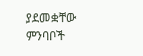ያደመቋቸው ምንባቦች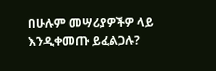በሁሉም መሣሪያዎችዎ ላይ እንዲቀመጡ ይፈልጋሉ?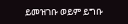ይመዝገቡ ወይም ይግቡ